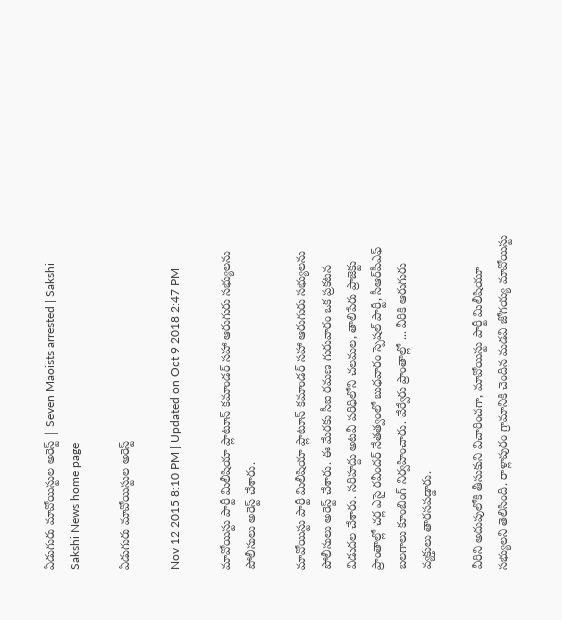ఏడుగురు మావోయిస్టుల అరెస్ట్ | Seven Maoists arrested | Sakshi
Sakshi News home page

ఏడుగురు మావోయిస్టుల అరెస్ట్

Nov 12 2015 8:10 PM | Updated on Oct 9 2018 2:47 PM

మావోయిస్టు పార్టీ మిలీషియా ప్లాటూన్ కమాండర్ సహా ఆరుగురు సభ్యులను పోలీసులు అరెస్ట్ చేశారు.

మావోయిస్టు పార్టీ మిలీషియా ప్లాటూన్ కమాండర్ సహా ఆరుగురు సభ్యులను పోలీసులు అరెస్ట్ చేశారు. ఈ మేరకు సీఐ రమణ గురువారం ఒక ప్రకటన విడుదల చేశారు. సరిహద్దు అటవీ పరిధిలోని చలమల, తాలిపేరు ప్రాజెక్టు ప్రాంతాల్లో చర్ల ఎసై రవీందర్ నేతత్వంలో బుధవారం స్పెషల్ పార్టీ, సీఆర్‌పీఎఫ్ బలగాలు కూంబింగ్ నిర్వహించారు. వేర్వేరు ప్రాంతాల్లో ... వీరికి ఆరుగురు వ్యక్తులు తారసపడ్డారు.

వీరిని అదుపులోకి తీసుకుని విచారించగా, మావోయిస్టు పార్టీ మిలీషియూ సభ్యులని తెలిసింది. రాళ్లాపురం గ్రామానికి చెందిన మడవి జోగయ్య మావోయిస్టు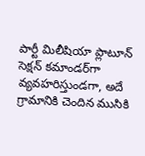పార్టీ మిలీషియా ప్లాటూన్ సెక్షన్ కమాండర్‌గా వ్యవహరిస్తుండగా, అదే గ్రామానికి చెందిన ముసికి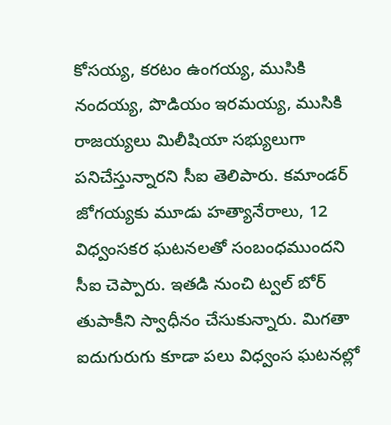కోసయ్య, కరటం ఉంగయ్య, ముసికి నందయ్య, పొడియం ఇరమయ్య, ముసికి రాజయ్యలు మిలీషియా సభ్యులుగా పనిచేస్తున్నారని సీఐ తెలిపారు. కమాండర్ జోగయ్యకు మూడు హత్యానేరాలు, 12 విధ్వంసకర ఘటనలతో సంబంధముందని సీఐ చెప్పారు. ఇతడి నుంచి ట్వల్ బోర్ తుపాకీని స్వాధీనం చేసుకున్నారు. మిగతా ఐదుగురుగు కూడా పలు విధ్వంస ఘటనల్లో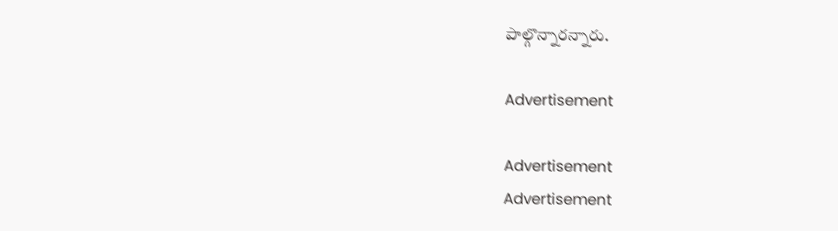పాల్గొన్నారన్నారు.

Advertisement

Advertisement
Advertisement